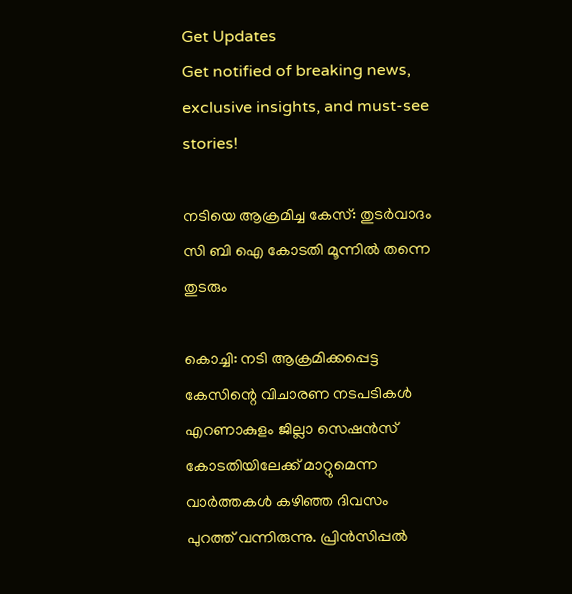Get Updates
Get notified of breaking news, exclusive insights, and must-see stories!

നടിയെ ആക്രമിച്ച കേസ്: തുടർവാദം സി ബി ഐ കോടതി മൂന്നില്‍ തന്നെ തുടരും

കൊച്ചി: നടി ആക്രമിക്കപ്പെട്ട കേസിന്റെ വിചാരണ നടപടികള്‍ എറണാകുളം ജില്ലാ സെഷന്‍സ് കോടതിയിലേക്ക് മാറ്റുമെന്ന വാർത്തകള്‍ കഴിഞ്ഞ ദിവസം പുറത്ത് വന്നിരുന്നു. പ്രിൻസിപ്പൽ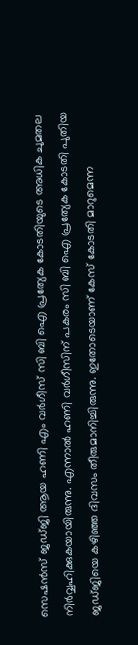സെഷൻസ് ജഡ്ജി ആയ ഹണി എം വർഗീസ് സി ബി ഐ പ്രത്യേക കോടതിയുടെ അധിക ചുമതല നിർവ്വഹിക്കുകയായിരുന്നു. എന്നാല്‍ ഹണി വർഗീസിന് പകരം സി ബി ഐ പ്രത്യേക കോടതി പുതിയ ജഡ്ജിയെ കഴിഞ്ഞ ദിവസം തീരുമാനിച്ചിരുന്നു. ഇതോടെയാണ് കേസ് കോടതി മാറുമെന്ന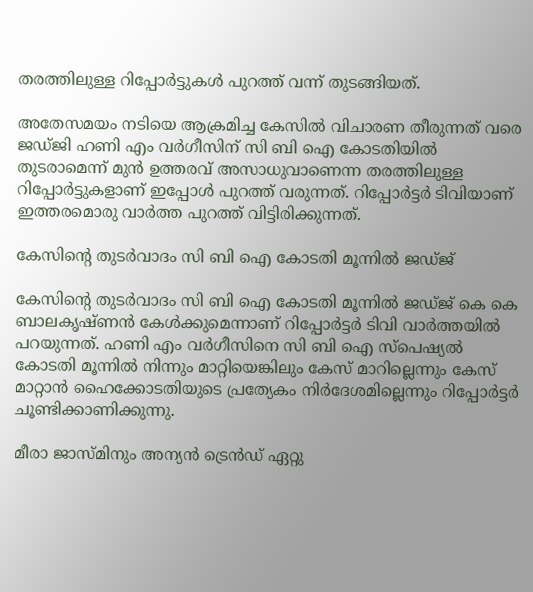തരത്തിലുള്ള റിപ്പോർട്ടുകള്‍ പുറത്ത് വന്ന് തുടങ്ങിയത്.

അതേസമയം നടിയെ ആക്രമിച്ച കേസില്‍ വിചാരണ തീരുന്നത് വരെ ജഡ്ജി ഹണി എം വര്‍ഗീസിന് സി ബി ഐ കോടതിയില്‍ തുടരാമെന്ന് മുന്‍ ഉത്തരവ് അസാധുവാണെന്ന തരത്തിലുള്ള റിപ്പോർട്ടുകളാണ് ഇപ്പോള്‍ പുറത്ത് വരുന്നത്. റിപ്പോർട്ടർ ടിവിയാണ് ഇത്തരമൊരു വാർത്ത പുറത്ത് വിട്ടിരിക്കുന്നത്.

കേസിന്റെ തുടർവാദം സി ബി ഐ കോടതി മൂന്നില്‍ ജഡ്ജ്

കേസിന്റെ തുടർവാദം സി ബി ഐ കോടതി മൂന്നില്‍ ജഡ്ജ് കെ കെ ബാലകൃഷ്ണന്‍ കേള്‍ക്കുമെന്നാണ് റിപ്പോർട്ടർ ടിവി വാർത്തയില്‍ പറയുന്നത്. ഹണി എം വര്‍ഗീസിനെ സി ബി ഐ സ്‌പെഷ്യല്‍ കോടതി മൂന്നില്‍ നിന്നും മാറ്റിയെങ്കിലും കേസ് മാറില്ലെന്നും കേസ് മാറ്റാന്‍ ഹൈക്കോടതിയുടെ പ്രത്യേകം നിര്‍ദേശമില്ലെന്നും റിപ്പോർട്ടർ ചൂണ്ടിക്കാണിക്കുന്നു.

മീരാ ജാസ്മിനും അന്യന്‍ ട്രെന്‍ഡ് ഏറ്റു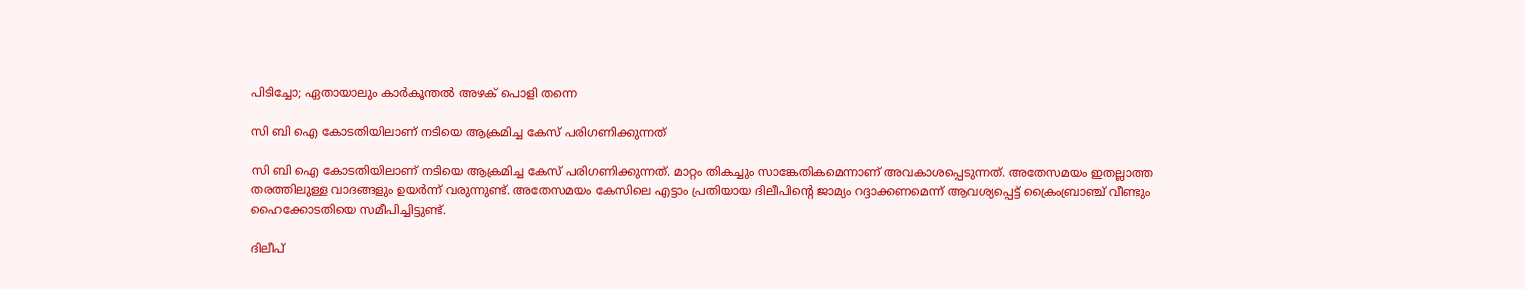പിടിച്ചോ; ഏതായാലും കാർകൂന്തല്‍ അഴക് പൊളി തന്നെ

സി ബി ഐ കോടതിയിലാണ് നടിയെ ആക്രമിച്ച കേസ് പരിഗണിക്കുന്നത്

സി ബി ഐ കോടതിയിലാണ് നടിയെ ആക്രമിച്ച കേസ് പരിഗണിക്കുന്നത്. മാറ്റം തികച്ചും സാങ്കേതികമെന്നാണ് അവകാശപ്പെടുന്നത്. അതേസമയം ഇതല്ലാത്ത തരത്തിലുള്ള വാദങ്ങളും ഉയർന്ന് വരുന്നുണ്ട്. അതേസമയം കേസിലെ എട്ടാം പ്രതിയായ ദിലീപിന്റെ ജാമ്യം റദ്ദാക്കണമെന്ന് ആവശ്യപ്പെട്ട് ക്രൈംബ്രാഞ്ച് വീണ്ടും ഹൈക്കോടതിയെ സമീപിച്ചിട്ടുണ്ട്.

ദിലീപ്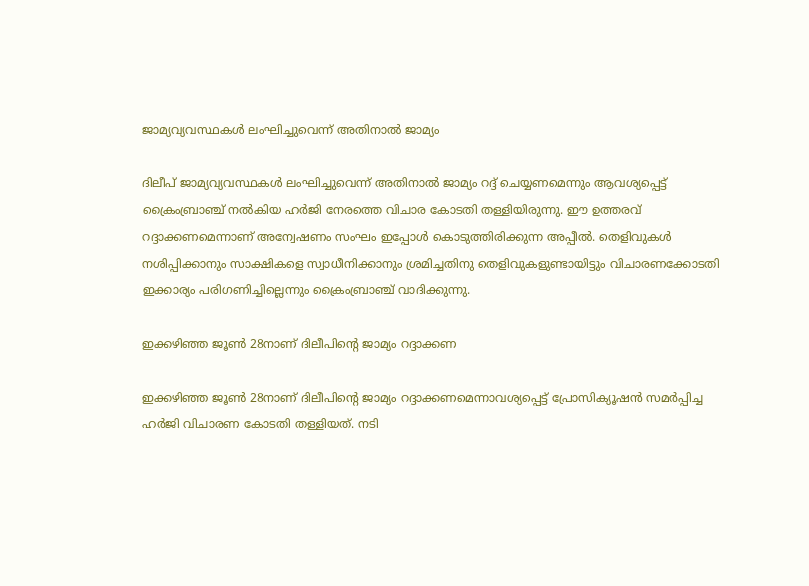ജാമ്യവ്യവസ്ഥകള്‍ ലംഘിച്ചുവെന്ന് അതിനാല്‍ ജാമ്യം

ദിലീപ് ജാമ്യവ്യവസ്ഥകള്‍ ലംഘിച്ചുവെന്ന് അതിനാല്‍ ജാമ്യം റദ്ദ് ചെയ്യണമെന്നും ആവശ്യപ്പെട്ട് ക്രൈംബ്രാഞ്ച് നല്‍കിയ ഹർജി നേരത്തെ വിചാര കോടതി തള്ളിയിരുന്നു. ഈ ഉത്തരവ് റദ്ദാക്കണമെന്നാണ് അന്വേഷണം സംഘം ഇപ്പോള്‍ കൊടുത്തിരിക്കുന്ന അപ്പീല്‍. തെളിവുകൾ നശിപ്പിക്കാനും സാക്ഷികളെ സ്വാധീനിക്കാനും ശ്രമിച്ചതിനു തെളിവുകളുണ്ടായിട്ടും വിചാരണക്കോടതി ഇക്കാര്യം പരിഗണിച്ചില്ലെന്നും ക്രൈംബ്രാഞ്ച് വാദിക്കുന്നു.

ഇക്കഴിഞ്ഞ ജൂൺ 28നാണ് ദിലീപിന്റെ ജാമ്യം റദ്ദാക്കണ

ഇക്കഴിഞ്ഞ ജൂൺ 28നാണ് ദിലീപിന്റെ ജാമ്യം റദ്ദാക്കണമെന്നാവശ്യപ്പെട്ട് പ്രോസിക്യൂഷൻ സമർപ്പിച്ച ഹർജി വിചാരണ കോടതി തള്ളിയത്. നടി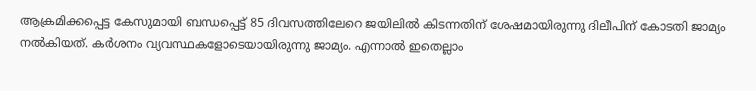ആക്രമിക്കപ്പെട്ട കേസുമായി ബന്ധപ്പെട്ട് 85 ദിവസത്തിലേറെ ജയിലില്‍ കിടന്നതിന് ശേഷമായിരുന്നു ദിലീപിന് കോടതി ജാമ്യം നല്‍കിയത്. കർശനം വ്യവസ്ഥകളോടെയായിരുന്നു ജാമ്യം. എന്നാല്‍ ഇതെല്ലാം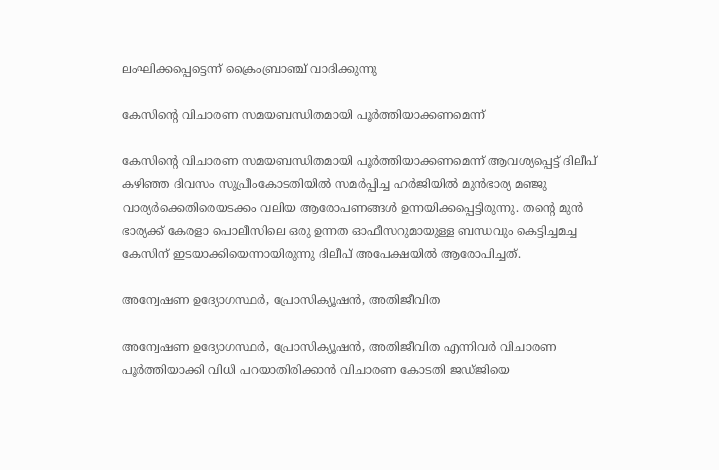ലംഘിക്കപ്പെട്ടെന്ന് ക്രൈംബ്രാഞ്ച് വാദിക്കുന്നു

കേസിന്‍റെ വിചാരണ സമയബന്ധിതമായി പൂർത്തിയാക്കണമെന്ന്

കേസിന്‍റെ വിചാരണ സമയബന്ധിതമായി പൂർത്തിയാക്കണമെന്ന് ആവശ്യപ്പെട്ട് ദിലീപ് കഴിഞ്ഞ ദിവസം സുപ്രീംകോടതിയില്‍ സമർപ്പിച്ച ഹർജിയില്‍ മുന്‍ഭാര്യ മഞ്ജു വാര്യർക്കെതിരെയടക്കം വലിയ ആരോപണങ്ങള്‍ ഉന്നയിക്കപ്പെട്ടിരുന്നു. തന്‍റെ മുൻ ഭാര്യക്ക് കേരളാ പൊലീസിലെ ഒരു ഉന്നത ഓഫീസറുമായുള്ള ബന്ധവും കെട്ടിച്ചമച്ച കേസിന് ഇടയാക്കിയെന്നായിരുന്നു ദിലീപ് അപേക്ഷയിൽ ആരോപിച്ചത്.

അന്വേഷണ ഉദ്യോഗസ്ഥർ, പ്രോസിക്യൂഷൻ, അതിജീവിത

അന്വേഷണ ഉദ്യോഗസ്ഥർ, പ്രോസിക്യൂഷൻ, അതിജീവിത എന്നിവർ വിചാരണ പൂർത്തിയാക്കി വിധി പറയാതിരിക്കാൻ വിചാരണ കോടതി ജഡ്ജിയെ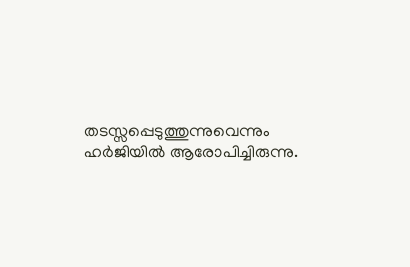തടസ്സപ്പെടുത്തുന്നുവെന്നും ഹർജിയിൽ ആരോപിച്ചിരുന്നു.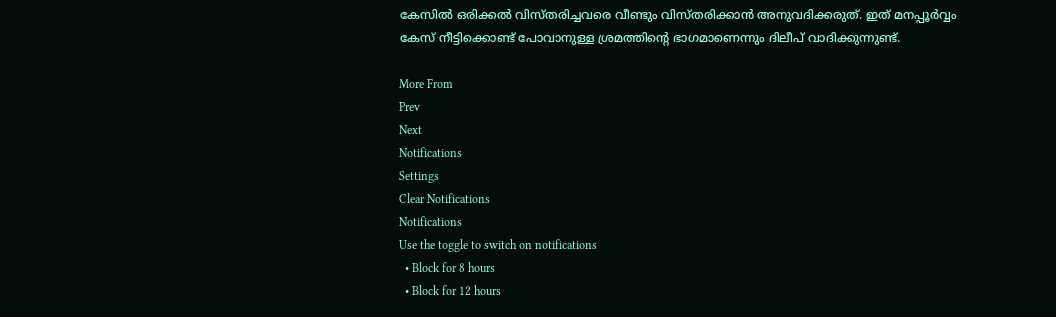കേസിൽ ഒരിക്കൽ വിസ്തരിച്ചവരെ വീണ്ടും വിസ്തരിക്കാൻ അനുവദിക്കരുത്. ഇത് മനപ്പൂർവ്വം കേസ് നീട്ടിക്കൊണ്ട് പോവാനുള്ള ശ്രമത്തിന്റെ ഭാഗമാണെന്നും ദിലീപ് വാദിക്കുന്നുണ്ട്.

More From
Prev
Next
Notifications
Settings
Clear Notifications
Notifications
Use the toggle to switch on notifications
  • Block for 8 hours
  • Block for 12 hours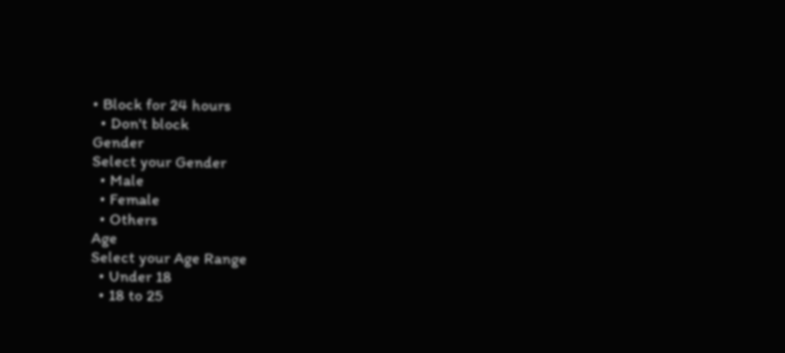• Block for 24 hours
  • Don't block
Gender
Select your Gender
  • Male
  • Female
  • Others
Age
Select your Age Range
  • Under 18
  • 18 to 25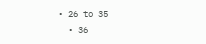• 26 to 35
  • 36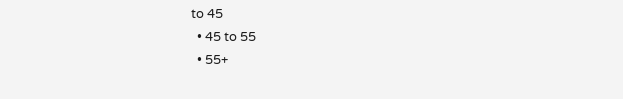to 45
  • 45 to 55
  • 55+